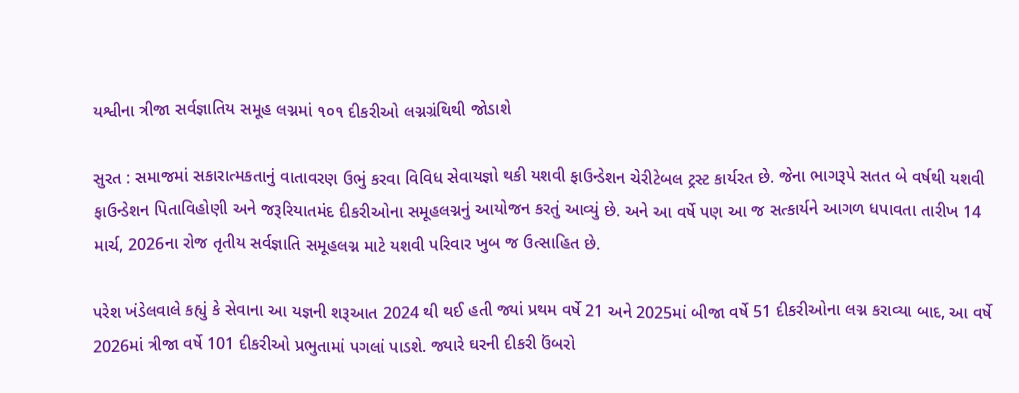યશ્વીના ત્રીજા સર્વજ્ઞાતિય સમૂહ લગ્નમાં ૧૦૧ દીકરીઓ લગ્નગ્રંથિથી જોડાશે

સુરત : સમાજમાં સકારાત્મકતાનું વાતાવરણ ઉભું કરવા વિવિધ સેવાયજ્ઞો થકી યશવી ફાઉન્ડેશન ચેરીટેબલ ટ્રસ્ટ કાર્યરત છે. જેના ભાગરૂપે સતત બે વર્ષથી યશવી ફાઉન્ડેશન પિતાવિહોણી અને જરૂરિયાતમંદ દીકરીઓના સમૂહલગ્નનું આયોજન કરતું આવ્યું છે. અને આ વર્ષે પણ આ જ સત્કાર્યને આગળ ધપાવતા તારીખ 14 માર્ચ, 2026ના રોજ તૃતીય સર્વજ્ઞાતિ સમૂહલગ્ન માટે યશવી પરિવાર ખુબ જ ઉત્સાહિત છે.

પરેશ ખંડેલવાલે કહ્યું કે સેવાના આ યજ્ઞની શરૂઆત 2024 થી થઈ હતી જ્યાં પ્રથમ વર્ષે 21 અને 2025માં બીજા વર્ષે 51 દીકરીઓના લગ્ન કરાવ્યા બાદ, આ વર્ષે 2026માં ત્રીજા વર્ષે 101 દીકરીઓ પ્રભુતામાં પગલાં પાડશે. જ્યારે ઘરની દીકરી ઉંબરો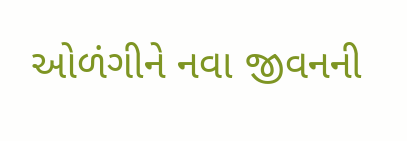ઓળંગીને નવા જીવનની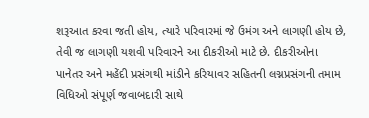શરૂઆત કરવા જતી હોય, ત્યારે પરિવારમાં જે ઉમંગ અને લાગણી હોય છે, તેવી જ લાગણી યશવી પરિવારને આ દીકરીઓ માટે છે. દીકરીઓના પાનેતર અને મહેંદી પ્રસંગથી માંડીને કરિયાવર સહિતની લગ્નપ્રસંગની તમામ વિધિઓ સંપૂર્ણ જવાબદારી સાથે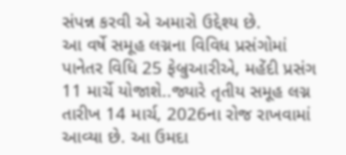સંપન્ન કરવી એ અમારો ઉદ્દેશ્ય છે.
આ વર્ષે સમૂહ લગ્નના વિવિધ પ્રસંગોમાં પાનેતર વિધિ 25 ફેબ્રુઆરીએ, મહેંદી પ્રસંગ 11 માર્ચે યોજાશે..જ્યારે તૃતીય સમૂહ લગ્ન તારીખ 14 માર્ચ, 2026ના રોજ રાખવામાં આવ્યા છે. આ ઉમદા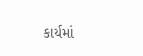કાર્યમાં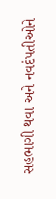સહભાગી થવા અને નવદંપતીઓને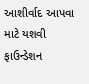આશીર્વાદ આપવા માટે યશવી ફાઉન્ડેશન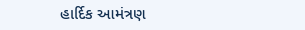હાર્દિક આમંત્રણ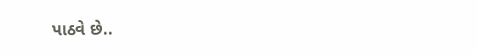પાઠવે છે..